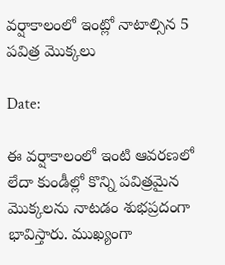వర్షాకాలంలో ఇంట్లో నాటాల్సిన 5 పవిత్ర మొక్కలు

Date:

ఈ వర్షాకాలంలో ఇంటి ఆవరణలో లేదా కుండీల్లో కొన్ని పవిత్రమైన మొక్కలను నాటడం శుభప్రదంగా భావిస్తారు. ముఖ్యంగా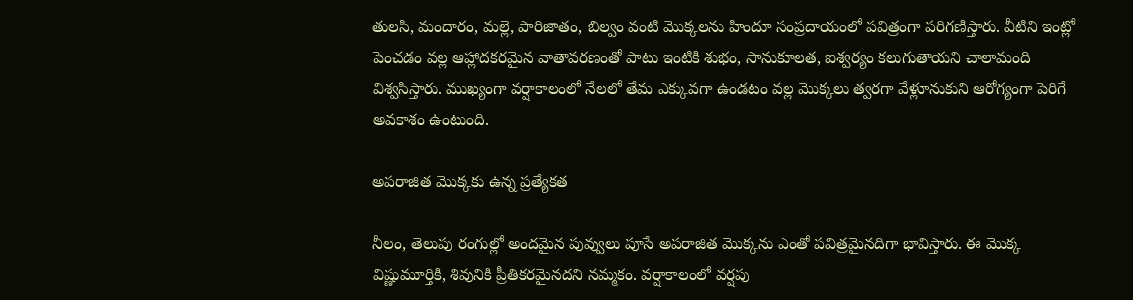తులసి, మందారం, మల్లె, పారిజాతం, బిల్వం వంటి మొక్కలను హిందూ సంప్రదాయంలో పవిత్రంగా పరిగణిస్తారు. వీటిని ఇంట్లో పెంచడం వల్ల ఆహ్లాదకరమైన వాతావరణంతో పాటు ఇంటికి శుభం, సానుకూలత, ఐశ్వర్యం కలుగుతాయని చాలామంది విశ్వసిస్తారు. ముఖ్యంగా వర్షాకాలంలో నేలలో తేమ ఎక్కువగా ఉండటం వల్ల మొక్కలు త్వరగా వేళ్లూనుకుని ఆరోగ్యంగా పెరిగే అవకాశం ఉంటుంది.

అపరాజిత మొక్కకు ఉన్న ప్రత్యేకత

నీలం, తెలుపు రంగుల్లో అందమైన పువ్వులు పూసే అపరాజిత మొక్కను ఎంతో పవిత్రమైనదిగా భావిస్తారు. ఈ మొక్క విష్ణుమూర్తికి, శివునికి ప్రీతికరమైనదని నమ్మకం. వర్షాకాలంలో వర్షపు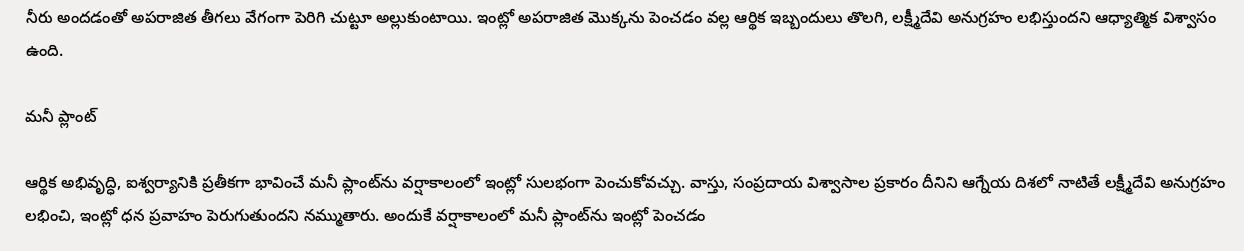నీరు అందడంతో అపరాజిత తీగలు వేగంగా పెరిగి చుట్టూ అల్లుకుంటాయి. ఇంట్లో అపరాజిత మొక్కను పెంచడం వల్ల ఆర్థిక ఇబ్బందులు తొలగి, లక్ష్మీదేవి అనుగ్రహం లభిస్తుందని ఆధ్యాత్మిక విశ్వాసం ఉంది.

మనీ ప్లాంట్

ఆర్థిక అభివృద్ధి, ఐశ్వర్యానికి ప్రతీకగా భావించే మనీ ప్లాంట్‌ను వర్షాకాలంలో ఇంట్లో సులభంగా పెంచుకోవచ్చు. వాస్తు, సంప్రదాయ విశ్వాసాల ప్రకారం దీనిని ఆగ్నేయ దిశలో నాటితే లక్ష్మీదేవి అనుగ్రహం లభించి, ఇంట్లో ధన ప్రవాహం పెరుగుతుందని నమ్ముతారు. అందుకే వర్షాకాలంలో మనీ ప్లాంట్‌ను ఇంట్లో పెంచడం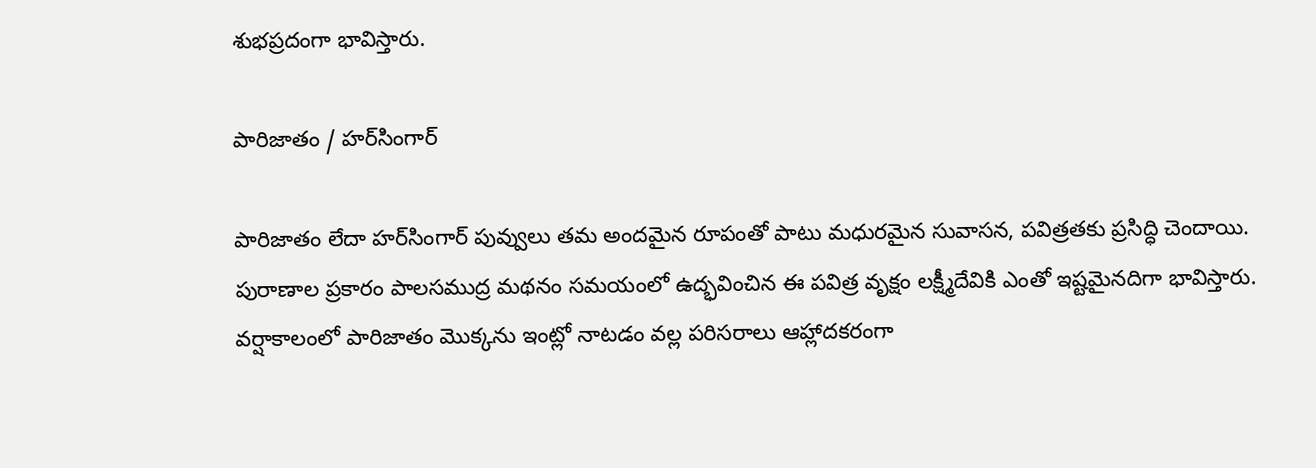శుభప్రదంగా భావిస్తారు.

పారిజాతం / హర్‌సింగార్

పారిజాతం లేదా హర్‌సింగార్ పువ్వులు తమ అందమైన రూపంతో పాటు మధురమైన సువాసన, పవిత్రతకు ప్రసిద్ధి చెందాయి. పురాణాల ప్రకారం పాలసముద్ర మథనం సమయంలో ఉద్భవించిన ఈ పవిత్ర వృక్షం లక్ష్మీదేవికి ఎంతో ఇష్టమైనదిగా భావిస్తారు. వర్షాకాలంలో పారిజాతం మొక్కను ఇంట్లో నాటడం వల్ల పరిసరాలు ఆహ్లాదకరంగా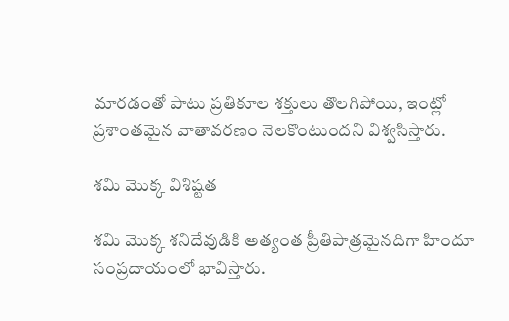మారడంతో పాటు ప్రతికూల శక్తులు తొలగిపోయి, ఇంట్లో ప్రశాంతమైన వాతావరణం నెలకొంటుందని విశ్వసిస్తారు.

శమి మొక్క విశిష్టత

శమి మొక్క శనిదేవుడికి అత్యంత ప్రీతిపాత్రమైనదిగా హిందూ సంప్రదాయంలో భావిస్తారు.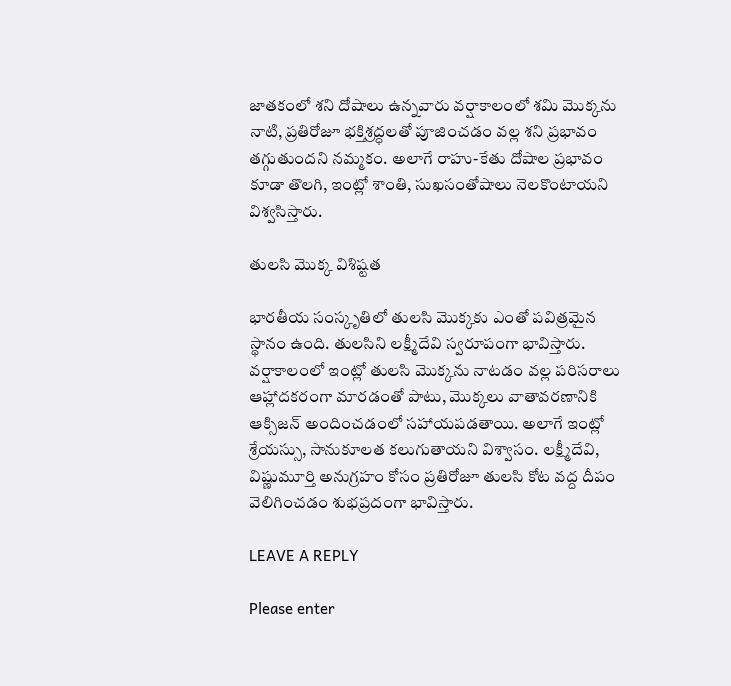జాతకంలో శని దోషాలు ఉన్నవారు వర్షాకాలంలో శమి మొక్కను నాటి, ప్రతిరోజూ భక్తిశ్రద్ధలతో పూజించడం వల్ల శని ప్రభావం తగ్గుతుందని నమ్మకం. అలాగే రాహు-కేతు దోషాల ప్రభావం కూడా తొలగి, ఇంట్లో శాంతి, సుఖసంతోషాలు నెలకొంటాయని విశ్వసిస్తారు.

తులసి మొక్క విశిష్టత

భారతీయ సంస్కృతిలో తులసి మొక్కకు ఎంతో పవిత్రమైన స్థానం ఉంది. తులసిని లక్ష్మీదేవి స్వరూపంగా భావిస్తారు. వర్షాకాలంలో ఇంట్లో తులసి మొక్కను నాటడం వల్ల పరిసరాలు ఆహ్లాదకరంగా మారడంతో పాటు, మొక్కలు వాతావరణానికి ఆక్సిజన్ అందించడంలో సహాయపడతాయి. అలాగే ఇంట్లో శ్రేయస్సు, సానుకూలత కలుగుతాయని విశ్వాసం. లక్ష్మీదేవి, విష్ణుమూర్తి అనుగ్రహం కోసం ప్రతిరోజూ తులసి కోట వద్ద దీపం వెలిగించడం శుభప్రదంగా భావిస్తారు.

LEAVE A REPLY

Please enter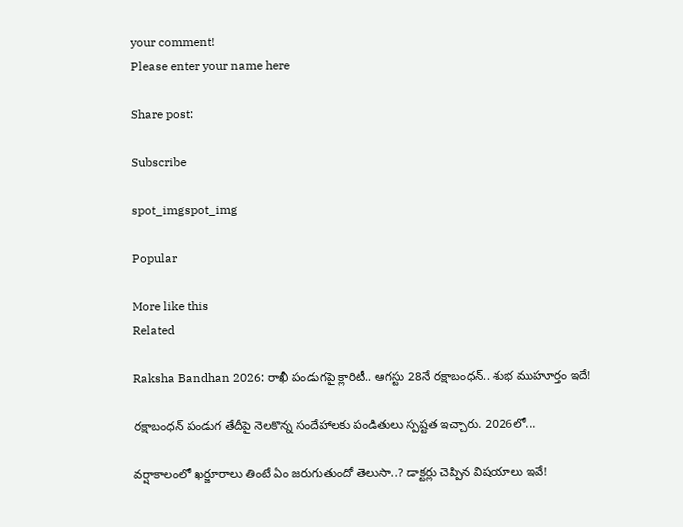your comment!
Please enter your name here

Share post:

Subscribe

spot_imgspot_img

Popular

More like this
Related

Raksha Bandhan 2026: రాఖీ పండుగపై క్లారిటీ.. ఆగస్టు 28నే రక్షాబంధన్‌.. శుభ ముహూర్తం ఇదే!

రక్షాబంధన్‌ పండుగ తేదీపై నెలకొన్న సందేహాలకు పండితులు స్పష్టత ఇచ్చారు. 2026లో...

వర్షాకాలంలో ఖర్జూరాలు తింటే ఏం జరుగుతుందో తెలుసా..? డాక్టర్లు చెప్పిన విషయాలు ఇవే!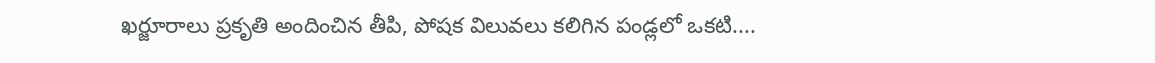ఖర్జూరాలు ప్రకృతి అందించిన తీపి, పోషక విలువలు కలిగిన పండ్లలో ఒకటి....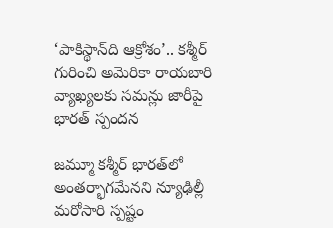‘పాకిస్థాన్‌ది ఆక్రోశం’.. కశ్మీర్‌ గురించి అమెరికా రాయబారి వ్యాఖ్యలకు సమన్లు జారీపై భారత్ స్పందన

జమ్మూ కశ్మీర్‌ భారత్‌లో అంతర్భాగమేనని న్యూఢిల్లీ మరోసారి స్పష్టం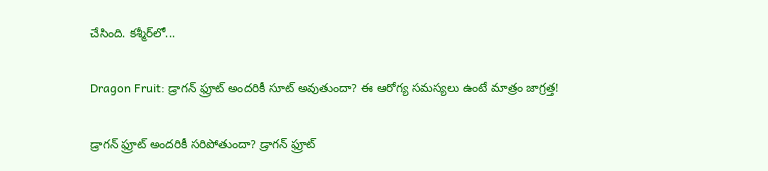చేసింది. కశ్మీర్‌లో...

Dragon Fruit: డ్రాగన్ ఫ్రూట్ అందరికీ సూట్ అవుతుందా? ఈ ఆరోగ్య సమస్యలు ఉంటే మాత్రం జాగ్రత్త!

డ్రాగన్ ఫ్రూట్ అందరికీ సరిపోతుందా? డ్రాగన్ ఫ్రూట్‌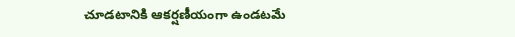చూడటానికి ఆకర్షణీయంగా ఉండటమే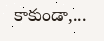కాకుండా,...